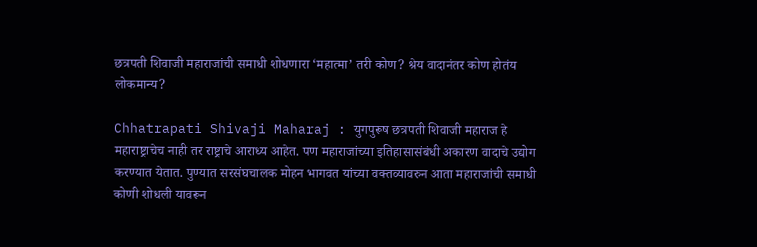छत्रपती शिवाजी महाराजांची समाधी शोधणारा ‘महात्मा’ तरी कोण? श्रेय वादानंतर कोण होतंय लोकमान्य?

Chhatrapati Shivaji Maharaj : युगपुरूष छत्रपती शिवाजी महाराज हे महाराष्ट्राचेच नाही तर राष्ट्राचे आराध्य आहेत. पण महाराजांच्या इतिहासासंबंधी अकारण वादाचे उद्योग करण्यात येतात. पुण्यात सरसंघचालक मोहन भागवत यांच्या वक्तव्यावरुन आता महाराजांची समाधी कोणी शोधली यावरून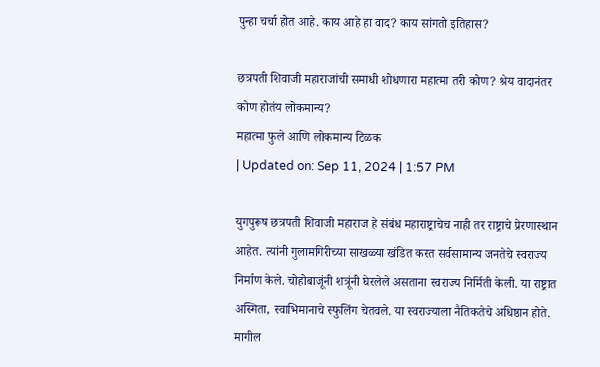पुन्हा चर्चा होत आहे. काय आहे हा वाद? काय सांगतो इतिहास?

छत्रपती शिवाजी महाराजांची समाधी शोधणारा महात्मा तरी कोण? श्रेय वादानंतर कोण होतंय लोकमान्य?
महात्मा फुले आणि लोकमान्य टिळक
| Updated on: Sep 11, 2024 | 1:57 PM

युगपुरूष छत्रपती शिवाजी महाराज हे संबंध महाराष्ट्राचेच नाही तर राष्ट्राचे प्रेरणास्थान आहेत. त्यांनी गुलामगिरीच्या साखळ्या खंडित करत सर्वसामान्य जनतेचे स्वराज्य निर्माण केले. चोहोबाजूंनी शत्रूंनी घेरलेले असताना स्वराज्य निर्मिती केली. या राष्ट्रात अस्मिता, स्वाभिमानाचे स्फुलिंग चेतवले. या स्वराज्याला नैतिकतेचे अधिष्ठान होते. मागील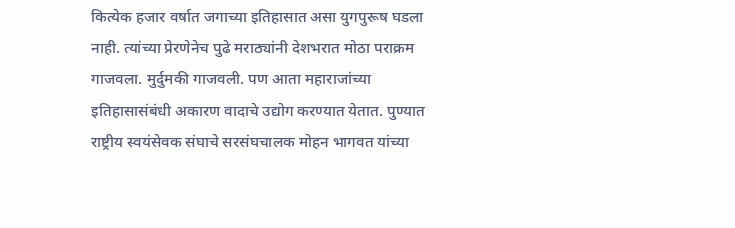कित्येक हजार वर्षात जगाच्या इतिहासात असा युगपुरूष घडला नाही. त्यांच्या प्रेरणेनेच पुढे मराठ्यांनी देशभरात मोठा पराक्रम गाजवला. मुर्दुमकी गाजवली. पण आता महाराजांच्या इतिहासासंबंधी अकारण वादाचे उद्योग करण्यात येतात. पुण्यात राष्ट्रीय स्वयंसेवक संघाचे सरसंघचालक मोहन भागवत यांच्या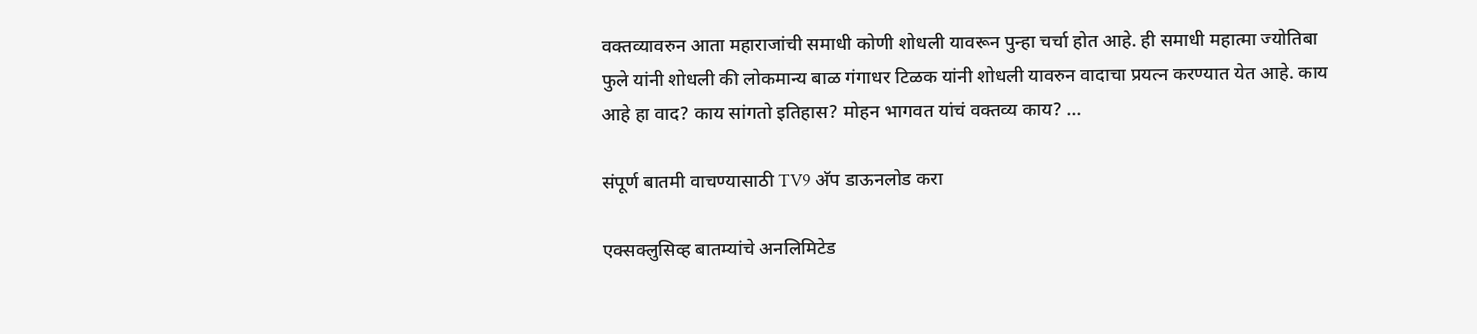वक्तव्यावरुन आता महाराजांची समाधी कोणी शोधली यावरून पुन्हा चर्चा होत आहे. ही समाधी महात्मा ज्योतिबा फुले यांनी शोधली की लोकमान्य बाळ गंगाधर टिळक यांनी शोधली यावरुन वादाचा प्रयत्न करण्यात येत आहे. काय आहे हा वाद? काय सांगतो इतिहास? मोहन भागवत यांचं वक्तव्य काय? ...

संपूर्ण बातमी वाचण्यासाठी TV9 अ‍ॅप डाऊनलोड करा

एक्सक्लुसिव्ह बातम्यांचे अनलिमिटेड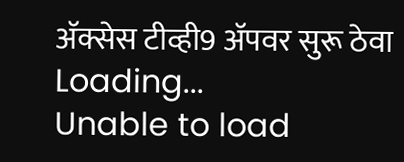अ‍ॅक्सेस टीव्ही9 अ‍ॅपवर सुरू ठेवा
Loading...
Unable to load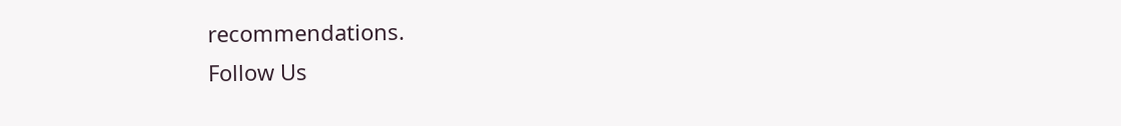recommendations.
Follow Us